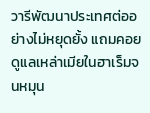วารีพัฒนาประเทศต่ออย่างไม่หยุดยั้ง แถมคอยดูแลเหล่าเมียในฮาเร็มจนหมุน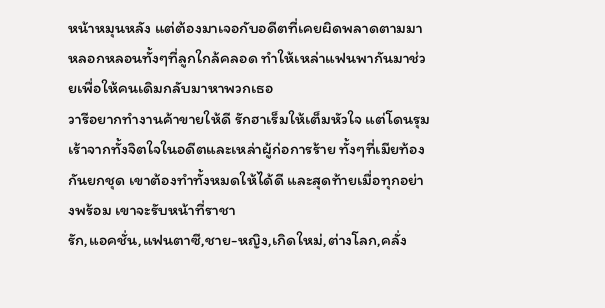หน้าหมุนหลัง แต่ต้องมาเจอกับอดีตที่เคยผิดพลาดตามมาหลอกหลอนทั้งๆที่ลูกใกล้คลอด ทำให้เหล่าแฟนพากันมาช่วยเพื่อให้คนเดิมกลับมาหาพวกเธอ
วารีอยากทำงานค้าขายให้ดี รักฮาเร็มให้เต็มหัวใจ แต่โดนรุมเร้าจากทั้งจิตใจในอดีตและเหล่าผู้ก่อการร้าย ทั้งๆที่เมียท้องกันยกชุด เขาต้องทำทั้งหมดให้ได้ดี และสุดท้ายเมื่อทุกอย่างพร้อม เขาจะรับหน้าที่ราชา
รัก,แอคชั่น,แฟนตาซี,ชาย-หญิง,เกิดใหม่,ต่างโลก,คลั่ง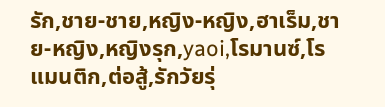รัก,ชาย-ชาย,หญิง-หญิง,ฮาเร็ม,ชาย-หญิง,หญิงรุก,yaoi,โรมานซ์,โรแมนติก,ต่อสู้,รักวัยรุ่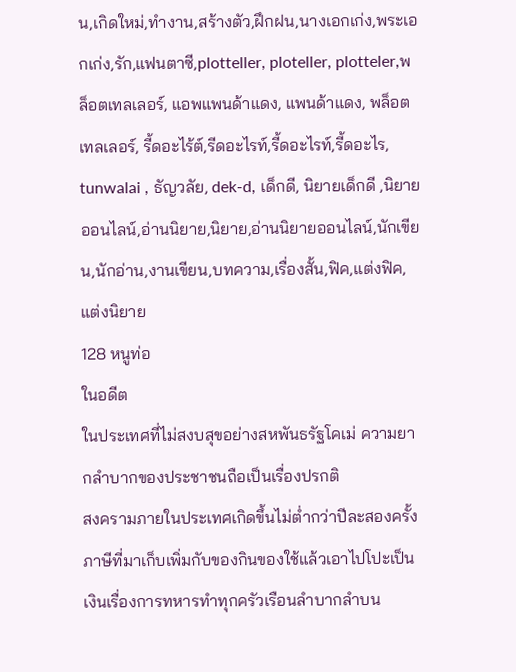น,เกิดใหม่,ทำงาน,สร้างตัว,ฝึกฝน,นางเอกเก่ง,พระเอกเก่ง,รัก,แฟนตาซี,plotteller, ploteller, plotteler,พล็อตเทลเลอร์, แอพแพนด้าแดง, แพนด้าแดง, พล็อตเทลเลอร์, รี้ดอะไร้ต์,รีดอะไรท์,รี้ดอะไรท์,รี้ดอะไร, tunwalai , ธัญวลัย, dek-d, เด็กดี, นิยายเด็กดี ,นิยายออนไลน์,อ่านนิยาย,นิยาย,อ่านนิยายออนไลน์,นักเขียน,นักอ่าน,งานเขียน,บทความ,เรื่องสั้น,ฟิค,แต่งฟิค,แต่งนิยาย
128 หนูท่อ
ในอดีต
ในประเทศที่ไม่สงบสุขอย่างสหพันธรัฐโคเม่ ความยากลำบากของประชาชนถือเป็นเรื่องปรกติ
สงครามภายในประเทศเกิดขึ้นไม่ต่ำกว่าปีละสองครั้ง ภาษีที่มาเก็บเพิ่มกับของกินของใช้แล้วเอาไปโปะเป็นเงินเรื่องการทหารทำทุกครัวเรือนลำบากลำบน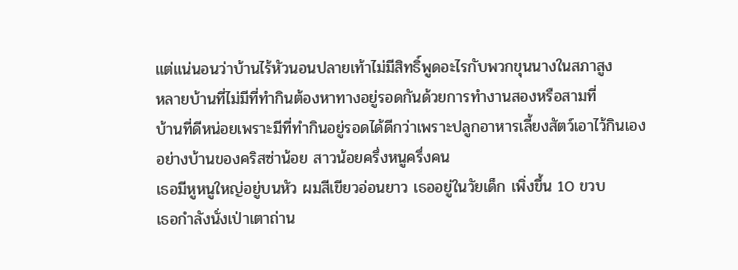แต่แน่นอนว่าบ้านไร้หัวนอนปลายเท้าไม่มีสิทธิ์พูดอะไรกับพวกขุนนางในสภาสูง
หลายบ้านที่ไม่มีที่ทำกินต้องหาทางอยู่รอดกันด้วยการทำงานสองหรือสามที่
บ้านที่ดีหน่อยเพราะมีที่ทำกินอยู่รอดได้ดีกว่าเพราะปลูกอาหารเลี้ยงสัตว์เอาไว้กินเอง
อย่างบ้านของคริสซ่าน้อย สาวน้อยครึ่งหนูครึ่งคน
เธอมีหูหนูใหญ่อยู่บนหัว ผมสีเขียวอ่อนยาว เธออยู่ในวัยเด็ก เพิ่งขึ้น 10 ขวบ
เธอกำลังนั่งเป่าเตาถ่าน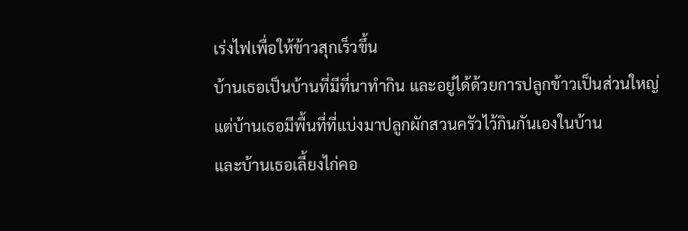เร่งไฟเพื่อให้ข้าวสุกเร็วขึ้น
บ้านเธอเป็นบ้านที่มีที่นาทำกิน และอยู่ได้ด้วยการปลูกข้าวเป็นส่วนใหญ่ แต่บ้านเธอมีพื้นที่ที่แบ่งมาปลูกผักสวนครัวไว้กินกันเองในบ้าน
และบ้านเธอเลี้ยงไก่คอ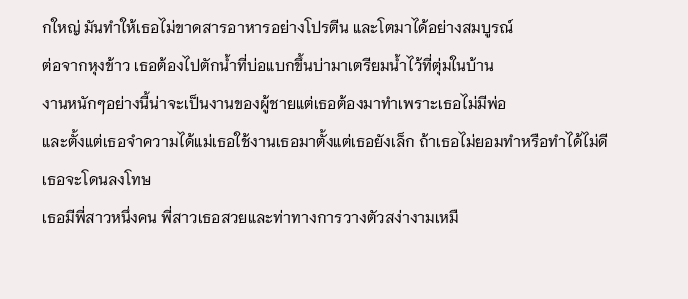กใหญ่ มันทำให้เธอไม่ขาดสารอาหารอย่างโปรตีน และโตมาได้อย่างสมบูรณ์
ต่อจากหุงข้าว เธอต้องไปตักน้ำที่บ่อแบกขึ้นบ่ามาเตรียมน้ำไว้ที่ตุ่มในบ้าน
งานหนักๆอย่างนี้น่าจะเป็นงานของผู้ชายแต่เธอต้องมาทำเพราะเธอไม่มีพ่อ
และตั้งแต่เธอจำความได้แม่เธอใช้งานเธอมาตั้งแต่เธอยังเล็ก ถ้าเธอไม่ยอมทำหรือทำได้ไม่ดี เธอจะโดนลงโทษ
เธอมีพี่สาวหนึ่งคน พี่สาวเธอสวยและท่าทางการวางตัวสง่างามเหมื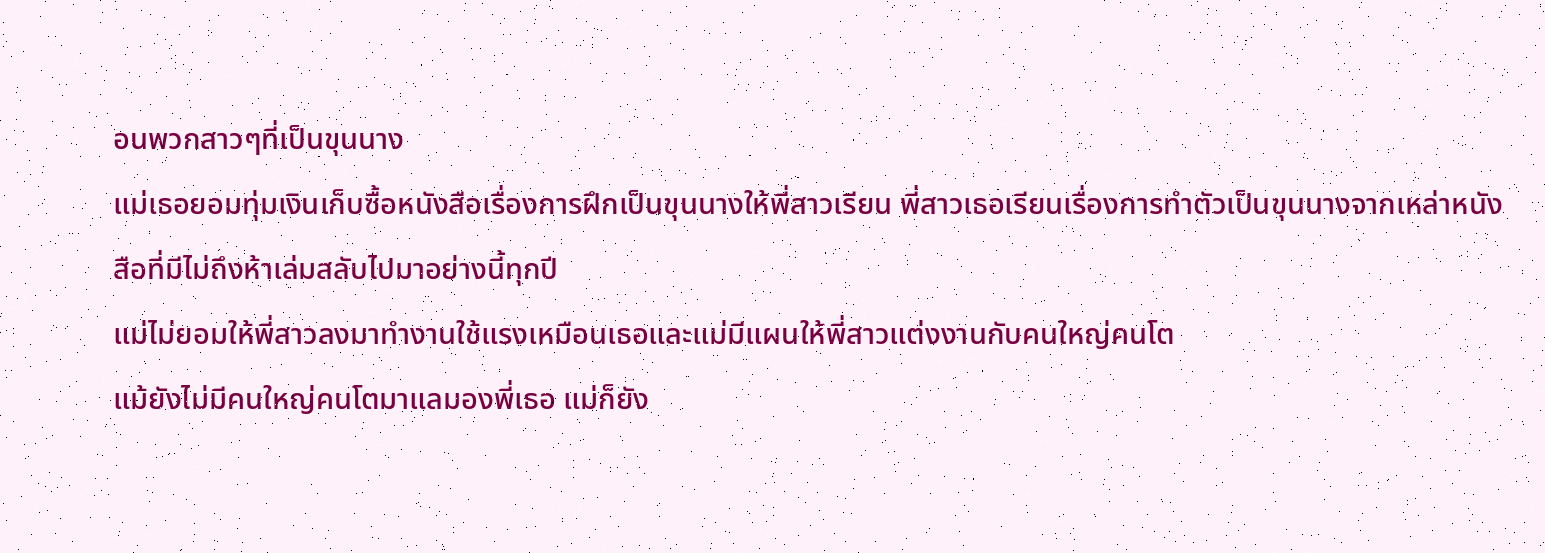อนพวกสาวๆที่เป็นขุนนาง
แม่เธอยอมทุ่มเงินเก็บซื้อหนังสือเรื่องการฝึกเป็นขุนนางให้พี่สาวเรียน พี่สาวเธอเรียนเรื่องการทำตัวเป็นขุนนางจากเหล่าหนังสือที่มีไม่ถึงห้าเล่มสลับไปมาอย่างนี้ทุกปี
แม่ไม่ยอมให้พี่สาวลงมาทำงานใช้แรงเหมือนเธอและแม่มีแผนให้พี่สาวแต่งงานกับคนใหญ่คนโต
แม้ยังไม่มีคนใหญ่คนโตมาแลมองพี่เธอ แม่ก็ยัง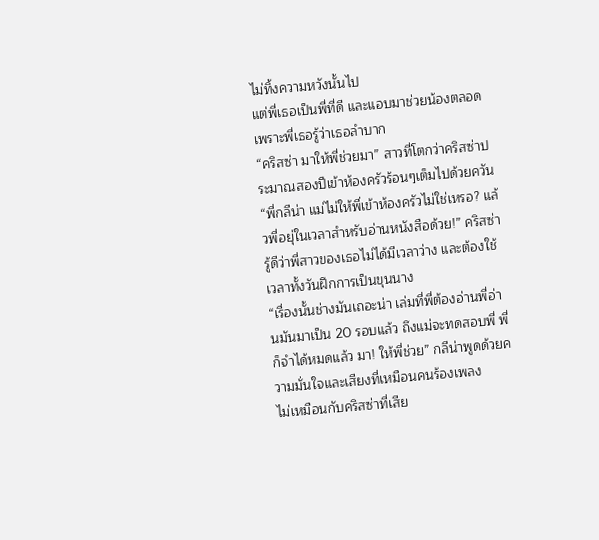ไม่ทิ้งความหวังนั้นไป
แต่พี่เธอเป็นพี่ที่ดี และแอบมาช่วยน้องตลอด เพราะพี่เธอรู้ว่าเธอลำบาก
“คริสซ่า มาให้พี่ช่วยมา” สาวที่โตกว่าคริสซ่าประมาณสองปีเข้าห้องครัวร้อนๆเต็มไปด้วยควัน
“พี่กลีน่า แม่ไม่ให้พี่เข้าห้องครัวไม่ใช่เหรอ? แล้วพี่อยุ่ในเวลาสำหรับอ่านหนังสือด้วย!” คริสซ่ารู้ดีว่าพี่สาวของเธอไม่ได้มีเวลาว่าง และต้องใช้เวลาทั้งวันฝึกการเป็นขุนนาง
“เรื่องนั้นช่างมันเถอะน่า เล่มที่พี่ต้องอ่านพี่อ่านมันมาเป็น 20 รอบแล้ว ถึงแม่จะทดสอบพี่ พี่ก็จำได้หมดแล้ว มา! ให้พี่ช่วย” กลีน่าพูดด้วยความมั่นใจและเสียงที่เหมือนคนร้องเพลง
ไม่เหมือนกับคริสซ่าที่เสีย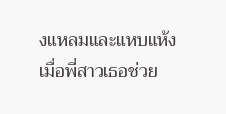งแหลมและแหบแห้ง
เมื่อพี่สาวเธอช่วย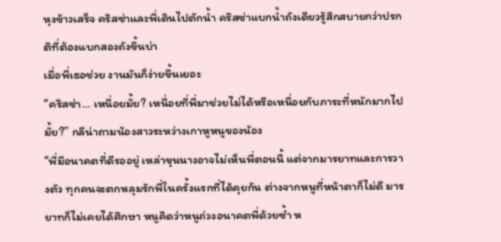หุงข้าวเสร็จ คริสซ่าและพี่เดินไปตักน้ำ คริสซ่าแบกน้ำถังเดียวรู้สึกสบายกว่าปรกติที่ต้องแบกสองถังขึ้นบ่า
เมื่อพี่เธอช่วย งานมันก็ง่ายขึ้นเยอะ
“คริสซ่า… เหนื่อยมั้ย? เหนื่อยที่พี่มาช่วยไม่ได้หรือเหนื่อยกับภาระที่หนักมากไปมั้ย?” กลีน่าถามน้องสาวระหว่างเกาหูหนูของน้อง
“พี่มีอนาคตที่ดีรออยู่ เหล่าขุนนางอาจไม่เห็นพี่ตอนนี้ แต่จากมารยาทและการวางตัว ทุกคนจะตกหลุมรักพี่ในครั้งแรกที่ได้คุยกัน ต่างจากหนูที่หน้าตาก็ไม่ดี มารยาทก็ไม่เคยได้ศึกษา หนูคิดว่าหนูถ่วงอนาคตพี่ด้วยซ้ำ ห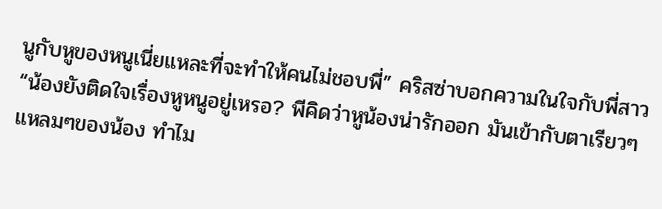นูกับหูของหนูเนี่ยแหละที่จะทำให้คนไม่ชอบพี่” คริสซ่าบอกความในใจกับพี่สาว
“น้องยังติดใจเรื่องหูหนูอยู่เหรอ? พีคิดว่าหูน้องน่ารักออก มันเข้ากับตาเรียวๆแหลมๆของน้อง ทำไม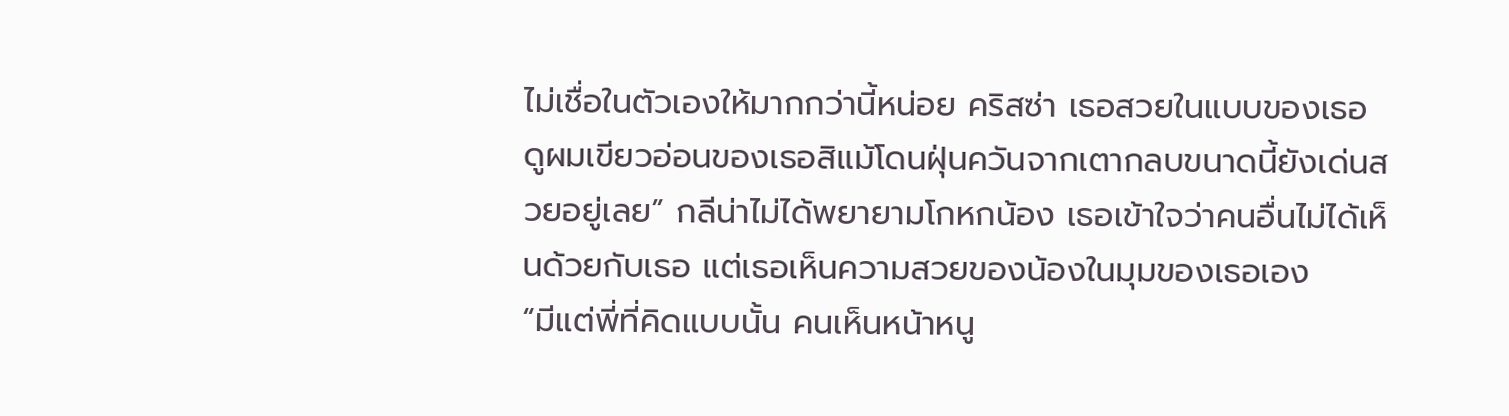ไม่เชื่อในตัวเองให้มากกว่านี้หน่อย คริสซ่า เธอสวยในแบบของเธอ ดูผมเขียวอ่อนของเธอสิแม้โดนฝุ่นควันจากเตากลบขนาดนี้ยังเด่นสวยอยู่เลย” กลีน่าไม่ได้พยายามโกหกน้อง เธอเข้าใจว่าคนอื่นไม่ได้เห็นด้วยกับเธอ แต่เธอเห็นความสวยของน้องในมุมของเธอเอง
“มีแต่พี่ที่คิดแบบนั้น คนเห็นหน้าหนู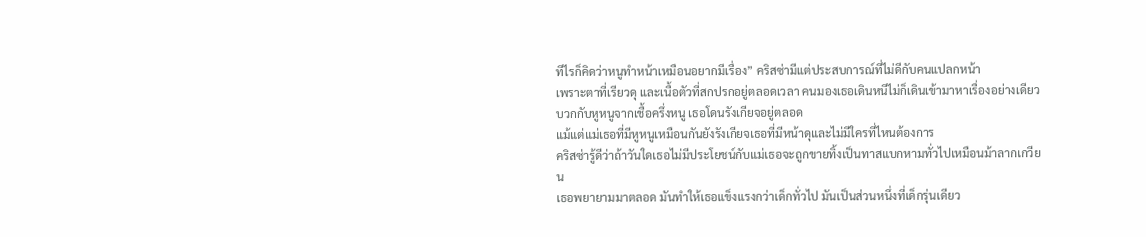ทีไรก็คิดว่าหนูทำหน้าเหมือนอยากมีเรื่อง” คริสซ่ามีแต่ประสบการณ์ที่ไม่ดีกับคนแปลกหน้า
เพราะตาที่เรียวดุ และเนื้อตัวที่สกปรกอยู่ตลอดเวลา คนมองเธอเดินหนีไม่ก็เดินเข้ามาหาเรื่องอย่างเดียว บวกกับหูหนูจากเชื้อครึ่งหนู เธอโดนรังเกียจอยู่ตลอด
แม้แต่แม่เธอที่มีหูหนูเหมือนกันยังรังเกียจเธอที่มีหน้าดุและไม่มีใครที่ไหนต้องการ
คริสซ่ารู้ดีว่าถ้าวันใดเธอไม่มีประโยชน์กับแม่เธอจะถูกขายทิ้งเป็นทาสแบกหามทั่วไปเหมือนม้าลากเกวียน
เธอพยายามมาตลอด มันทำให้เธอแข็งแรงกว่าเด็กทั่วไป มันเป็นส่วนหนึ่งที่เด็กรุ่นเดียว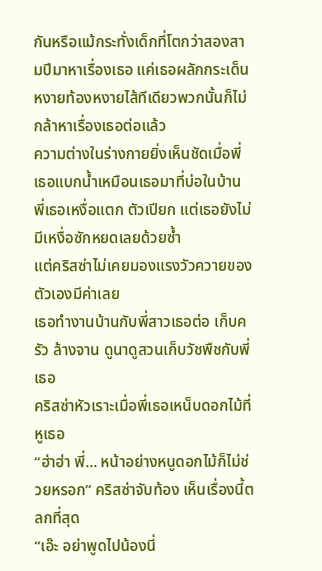กันหรือแม้กระทั่งเด็กที่โตกว่าสองสามปีมาหาเรื่องเธอ แค่เธอผลักกระเด็นหงายท้องหงายไส้ทีเดียวพวกนั้นก็ไม่กล้าหาเรื่องเธอต่อแล้ว
ความต่างในร่างกายยิ่งเห็นชัดเมื่อพี่เธอแบกน้ำเหมือนเธอมาที่บ่อในบ้าน พี่เธอเหงื่อแตก ตัวเปียก แต่เธอยังไม่มีเหงื่อซักหยดเลยด้วยซ้ำ
แต่คริสซ่าไม่เคยมองแรงวัวควายของตัวเองมีค่าเลย
เธอทำงานบ้านกับพี่สาวเธอต่อ เก็บครัว ล้างจาน ดูนาดูสวนเก็บวัชพืชกับพี่เธอ
คริสซ่าหัวเราะเมื่อพี่เธอเหน็บดอกไม้ที่หูเธอ
“ฮ่าฮ่า พี่... หน้าอย่างหนูดอกไม้ก็ไม่ช่วยหรอก” คริสซ่าจับท้อง เห็นเรื่องนี้ตลกที่สุด
“เอ๊ะ อย่าพูดไปน้องนี่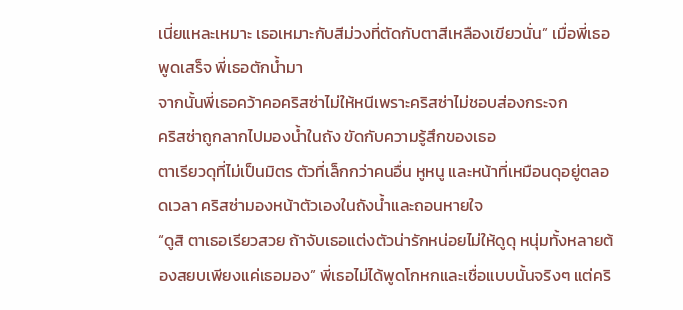เนี่ยแหละเหมาะ เธอเหมาะกับสีม่วงที่ตัดกับตาสีเหลืองเขียวนั่น” เมื่อพี่เธอพูดเสร็จ พี่เธอตักน้ำมา
จากนั้นพี่เธอคว้าคอคริสซ่าไม่ให้หนีเพราะคริสซ่าไม่ชอบส่องกระจก
คริสซ่าถูกลากไปมองน้ำในถัง ขัดกับความรู้สึกของเธอ
ตาเรียวดุที่ไม่เป็นมิตร ตัวที่เล็กกว่าคนอื่น หูหนู และหน้าที่เหมือนดุอยู่ตลอดเวลา คริสซ่ามองหน้าตัวเองในถังน้ำและถอนหายใจ
“ดูสิ ตาเธอเรียวสวย ถ้าจับเธอแต่งตัวน่ารักหน่อยไม่ให้ดูดุ หนุ่มทั้งหลายต้องสยบเพียงแค่เธอมอง” พี่เธอไม่ได้พูดโกหกและเชื่อแบบนั้นจริงๆ แต่คริ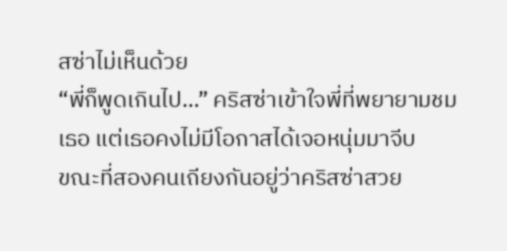สซ่าไม่เห็นด้วย
“พี่ก็พูดเกินไป…” คริสซ่าเข้าใจพี่ที่พยายามชมเธอ แต่เธอคงไม่มีโอกาสได้เจอหนุ่มมาจีบ
ขณะที่สองคนเถียงกันอยู่ว่าคริสซ่าสวย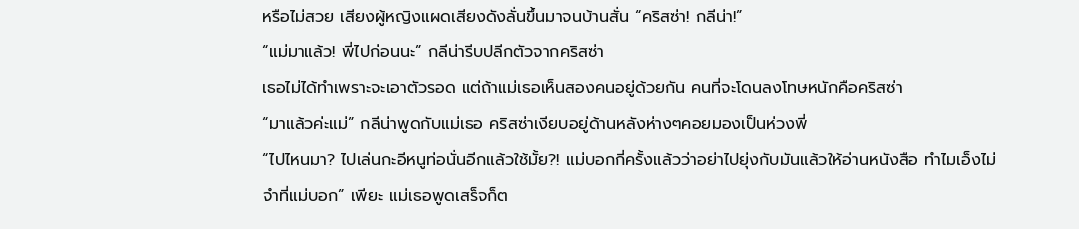หรือไม่สวย เสียงผู้หญิงแผดเสียงดังลั่นขึ้นมาจนบ้านสั่น “คริสซ่า! กลีน่า!”
“แม่มาแล้ว! พี่ไปก่อนนะ” กลีน่ารีบปลีกตัวจากคริสซ่า
เธอไม่ได้ทำเพราะจะเอาตัวรอด แต่ถ้าแม่เธอเห็นสองคนอยู่ด้วยกัน คนที่จะโดนลงโทษหนักคือคริสซ่า
“มาแล้วค่ะแม่” กลีน่าพูดกับแม่เธอ คริสซ่าเงียบอยู่ด้านหลังห่างๆคอยมองเป็นห่วงพี่
“ไปไหนมา? ไปเล่นกะอีหนูท่อนั่นอีกแล้วใช้มั้ย?! แม่บอกกี่ครั้งแล้วว่าอย่าไปยุ่งกับมันแล้วให้อ่านหนังสือ ทำไมเอ็งไม่จำที่แม่บอก” เพียะ แม่เธอพูดเสร็จก็ต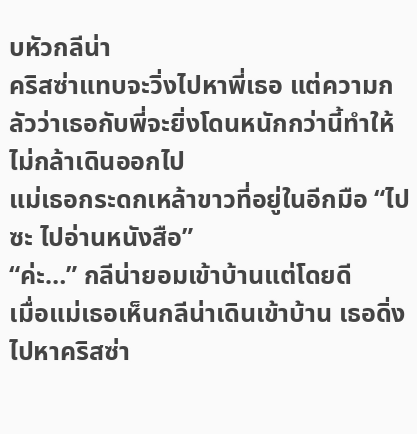บหัวกลีน่า
คริสซ่าแทบจะวิ่งไปหาพี่เธอ แต่ความกลัวว่าเธอกับพี่จะยิ่งโดนหนักกว่านี้ทำให้ไม่กล้าเดินออกไป
แม่เธอกระดกเหล้าขาวที่อยู่ในอีกมือ “ไปซะ ไปอ่านหนังสือ”
“ค่ะ…” กลีน่ายอมเข้าบ้านแต่โดยดี
เมื่อแม่เธอเห็นกลีน่าเดินเข้าบ้าน เธอดิ่งไปหาคริสซ่า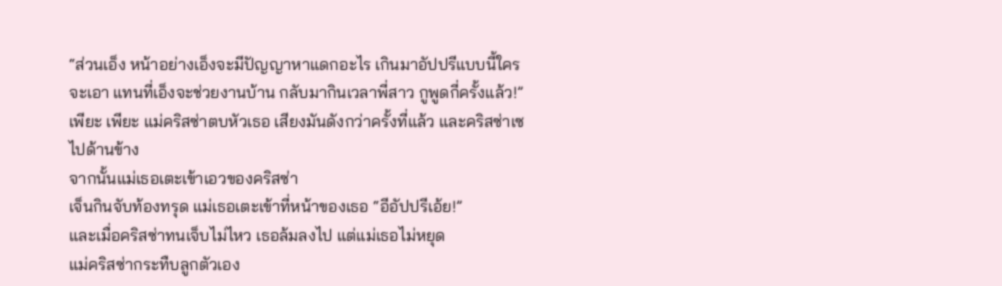“ส่วนเอ็ง หน้าอย่างเอ็งจะมีปัญญาหาแดกอะไร เกินมาอัปปรีแบบนี้ใครจะเอา แทนที่เอ็งจะช่วยงานบ้าน กลับมากินเวลาพี่สาว กูพูดกี่ครั้งแล้ว!” เพียะ เพียะ แม่คริสซ่าตบหัวเธอ เสียงมันดังกว่าครั้งที่แล้ว และคริสซ่าเซไปด้านข้าง
จากนั้นแม่เธอเตะเข้าเอวของคริสซ่า
เจ็นกินจับท้องทรุด แม่เธอเตะเข้าที่หน้าของเธอ “อีอัปปรีเอ้ย!”
และเมื่อคริสซ่าทนเจ็บไม่ไหว เธอล้มลงไป แต่แม่เธอไม่หยุด
แม่คริสซ่ากระทืบลูกตัวเอง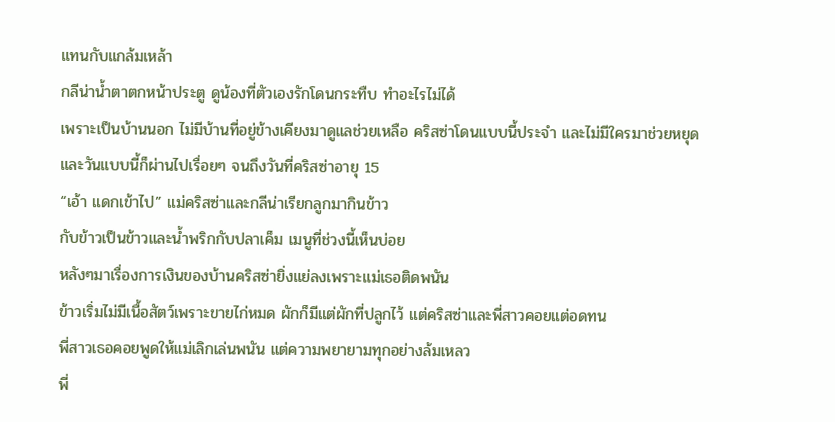แทนกับแกล้มเหล้า
กลีน่าน้ำตาตกหน้าประตู ดูน้องที่ตัวเองรักโดนกระทืบ ทำอะไรไม่ได้
เพราะเป็นบ้านนอก ไม่มีบ้านที่อยู่ข้างเคียงมาดูแลช่วยเหลือ คริสซ่าโดนแบบนี้ประจำ และไม่มีใครมาช่วยหยุด
และวันแบบนี้ก็ผ่านไปเรื่อยๆ จนถึงวันที่คริสซ่าอายุ 15
“เอ้า แดกเข้าไป” แม่คริสซ่าและกลีน่าเรียกลูกมากินข้าว
กับข้าวเป็นข้าวและน้ำพริกกับปลาเค็ม เมนูที่ช่วงนี้เห็นบ่อย
หลังๆมาเรื่องการเงินของบ้านคริสซ่ายิ่งแย่ลงเพราะแม่เธอติดพนัน
ข้าวเริ่มไม่มีเนื้อสัตว์เพราะขายไก่หมด ผักก็มีแต่ผักที่ปลูกไว้ แต่คริสซ่าและพี่สาวคอยแต่อดทน
พี่สาวเธอคอยพูดให้แม่เลิกเล่นพนัน แต่ความพยายามทุกอย่างล้มเหลว
พี่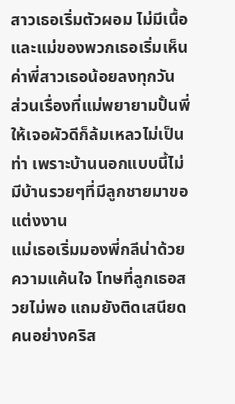สาวเธอเริ่มตัวผอม ไม่มีเนื้อ และแม่ของพวกเธอเริ่มเห็นค่าพี่สาวเธอน้อยลงทุกวัน
ส่วนเรื่องที่แม่พยายามปั้นพี่ให้เจอผัวดีก็ล้มเหลวไม่เป็นท่า เพราะบ้านนอกแบบนี้ไม่มีบ้านรวยๆที่มีลูกชายมาขอแต่งงาน
แม่เธอเริ่มมองพี่กลีน่าด้วยความแค้นใจ โทษที่ลูกเธอสวยไม่พอ แถมยังติดเสนียดคนอย่างคริส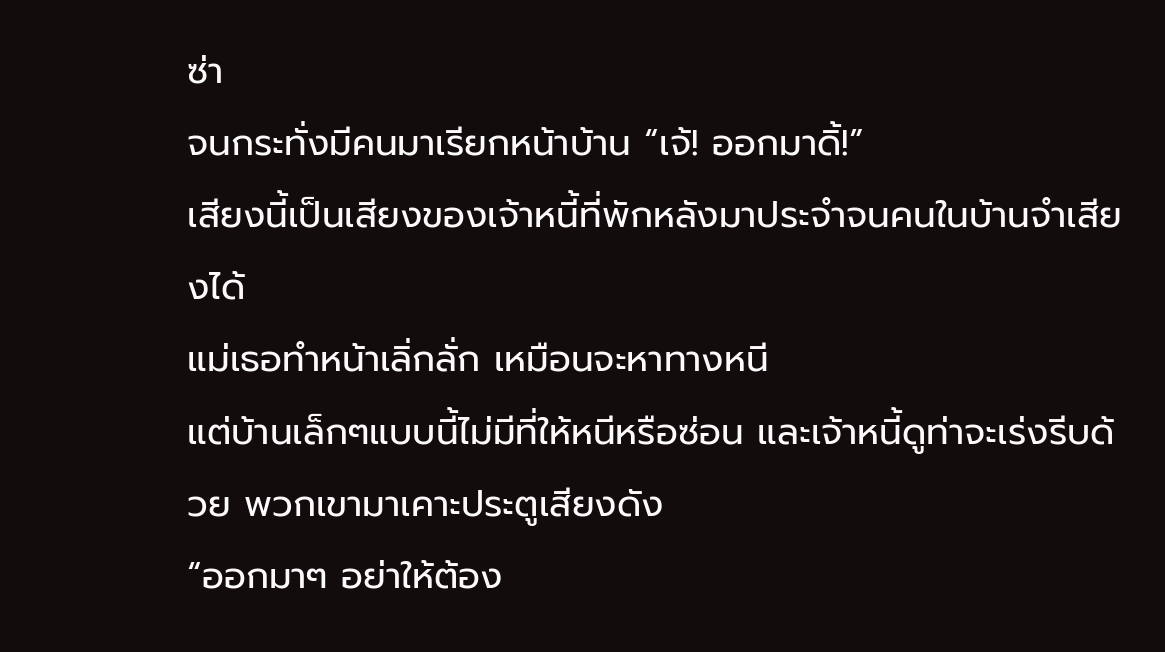ซ่า
จนกระทั่งมีคนมาเรียกหน้าบ้าน “เจ้! ออกมาดิ้!”
เสียงนี้เป็นเสียงของเจ้าหนี้ที่พักหลังมาประจำจนคนในบ้านจำเสียงได้
แม่เธอทำหน้าเลิ่กลั่ก เหมือนจะหาทางหนี
แต่บ้านเล็กๆแบบนี้ไม่มีที่ให้หนีหรือซ่อน และเจ้าหนี้ดูท่าจะเร่งรีบด้วย พวกเขามาเคาะประตูเสียงดัง
“ออกมาๆ อย่าให้ต้อง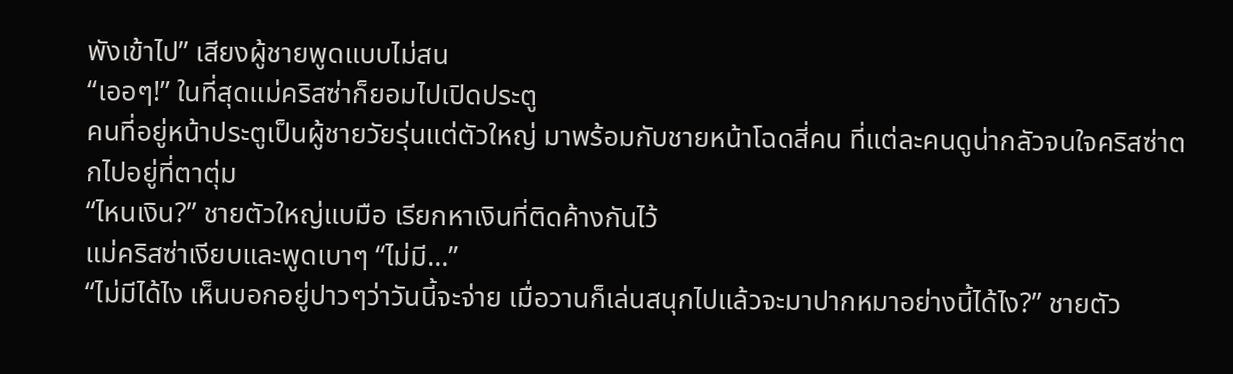พังเข้าไป” เสียงผู้ชายพูดแบบไม่สน
“เออๆ!” ในที่สุดแม่คริสซ่าก็ยอมไปเปิดประตู
คนที่อยู่หน้าประตูเป็นผู้ชายวัยรุ่นแต่ตัวใหญ่ มาพร้อมกับชายหน้าโฉดสี่คน ที่แต่ละคนดูน่ากลัวจนใจคริสซ่าตกไปอยู่ที่ตาตุ่ม
“ไหนเงิน?” ชายตัวใหญ่แบมือ เรียกหาเงินที่ติดค้างกันไว้
แม่คริสซ่าเงียบและพูดเบาๆ “ไม่มี…”
“ไม่มีได้ไง เห็นบอกอยู่ปาวๆว่าวันนี้จะจ่าย เมื่อวานก็เล่นสนุกไปแล้วจะมาปากหมาอย่างนี้ได้ไง?” ชายตัว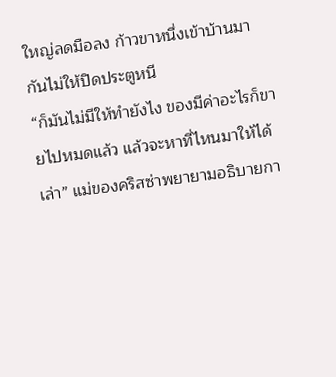ใหญ่ลดมือลง ก้าวขาหนึ่งเข้าบ้านมา กันไม่ให้ปิดประตูหนี
“ก็มันไม่มีให้ทำยังไง ของมีค่าอะไรก็ขายไปหมดแล้ว แล้วจะหาที่ไหนมาให้ได้เล่า” แม่ของคริสซ่าพยายามอธิบายกา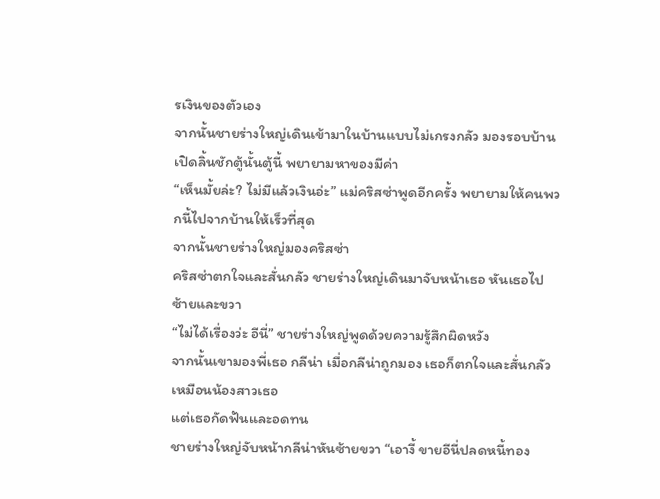รเงินของตัวเอง
จากนั้นชายร่างใหญ่เดินเข้ามาในบ้านแบบไม่เกรงกลัว มองรอบบ้าน เปิดลิ้นชักตู้นั้นตู้นี้ พยายามหาของมีค่า
“เห็นมั้ยล่ะ? ไม่มีแล้วเงินอ่ะ” แม่คริสซ่าพูดอีกครั้ง พยายามให้คนพวกนี้ไปจากบ้านให้เร็วที่สุด
จากนั้นชายร่างใหญ่มองคริสซ่า
คริสซ่าตกใจและสั่นกลัว ชายร่างใหญ่เดินมาจับหน้าเธอ หันเธอไปซ้ายและขวา
“ไม่ได้เรื่องว่ะ อีนี่” ชายร่างใหญ่พูดด้วยความรู้สึกผิดหวัง
จากนั้นเขามองพี่เธอ กลีน่า เมื่อกลีน่าถูกมอง เธอก็ตกใจและสั่นกลัวเหมือนน้องสาวเธอ
แต่เธอกัดฟันและอดทน
ชายร่างใหญ่จับหน้ากลีน่าหันซ้ายขวา “เอางี้ ขายอีนี่ปลดหนี้ทอง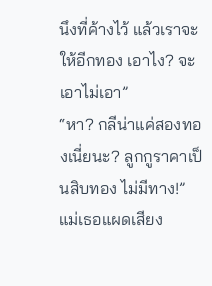นึงที่ค้างไว้ แล้วเราจะให้อีกทอง เอาไง? จะเอาไม่เอา”
“หา? กลีน่าแค่สองทองเนี่ยนะ? ลูกกูราคาเป็นสิบทอง ไม่มีทาง!” แม่เธอแผดเสียง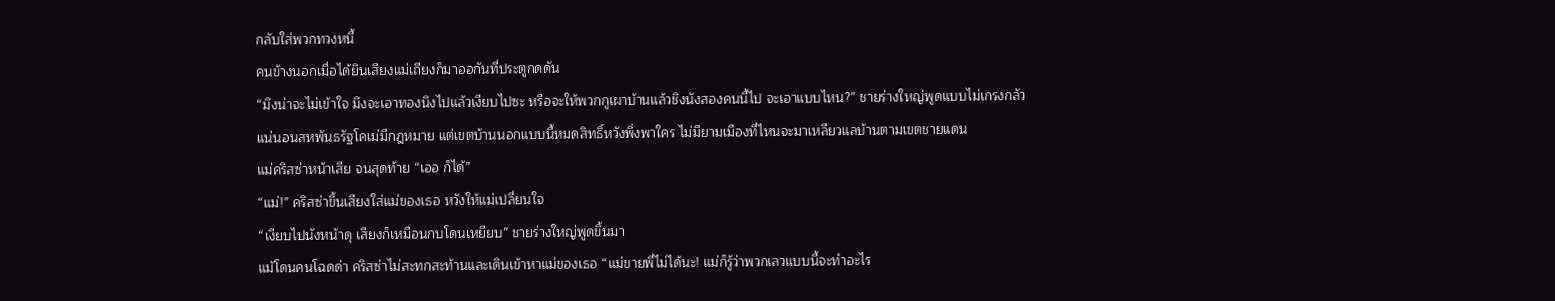กลับใส่พวกทวงหนี้
คนข้างนอกเมื่อได้ยินเสียงแม่เถียงก็มาออกันที่ประตูกดดัน
“มึงน่าจะไม่เข้าใจ มึงจะเอาทองนึงไปแล้วเงียบไปซะ หรือจะให้พวกกูเผาบ้านแล้วชิงนังสองคนนี้ไป จะเอาแบบไหน?” ชายร่างใหญ่พูดแบบไม่เกรงกลัว
แน่นอนสหพันธรัฐโคเม่มีกฎหมาย แต่เขตบ้านนอกแบบนี้หมดสิทธิ์หวังพึ่งพาใคร ไม่มียามเมืองที่ไหนจะมาเหลียวแลบ้านตามเขตชายแดน
แม่คริสซ่าหน้าเสีย จนสุดท้าย “เออ ก็ได้”
“แม่!” คริสซ่าขึ้นเสียงใส่แม่ของเธอ หวังให้แม่เปลี่ยนใจ
“เงียบไปนังหน้าดุ เสียงก็เหมือนกบโดนเหยียบ” ชายร่างใหญ่พูดขึ้นมา
แม้โดนคนโฉดด่า คริสซ่าไม่สะทกสะท้านและเดินเข้าหาแม่ของเธอ “แม่ขายพี่ไม่ได้นะ! แม่ก็รู้ว่าพวกเลวแบบนี้จะทำอะไร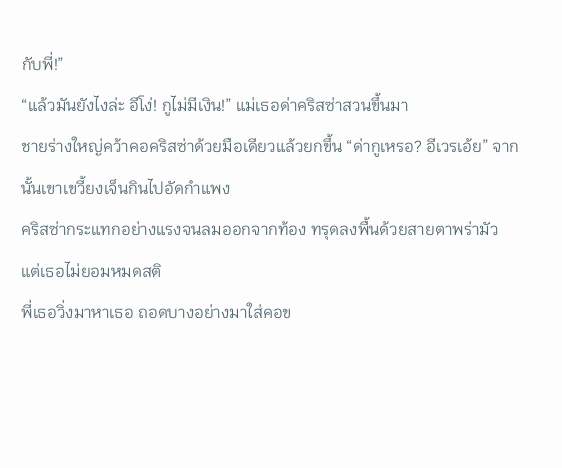กับพี่!”
“แล้วมันยังไงล่ะ อีโง่! กูไม่มีเงิน!” แม่เธอด่าคริสซ่าสวนขึ้นมา
ชายร่างใหญ่คว้าคอคริสซ่าด้วยมือเดียวแล้วยกขึ้น “ด่ากูเหรอ? อีเวรเอ้ย” จากนั้นเขาเขวี้ยงเจ็นกินไปอัดกำแพง
คริสซ่ากระแทกอย่างแรงจนลมออกจากท้อง ทรุดลงพื้นด้วยสายตาพร่ามัว
แต่เธอไม่ยอมหมดสติ
พี่เธอวิ่งมาหาเธอ ถอดบางอย่างมาใส่คอข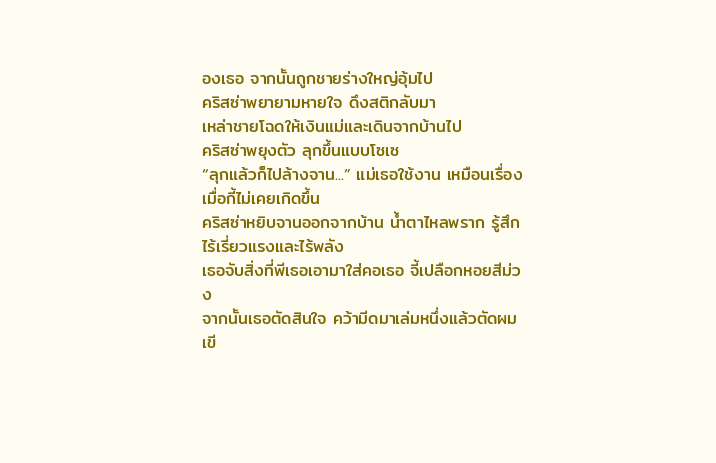องเธอ จากนั้นถูกชายร่างใหญ่อุ้มไป
คริสซ่าพยายามหายใจ ดึงสติกลับมา
เหล่าชายโฉดให้เงินแม่และเดินจากบ้านไป
คริสซ่าพยุงตัว ลุกขึ้นแบบโซเซ
“ลุกแล้วก็ไปล้างจาน...” แม่เธอใช้งาน เหมือนเรื่องเมื่อกี้ไม่เคยเกิดขึ้น
คริสซ่าหยิบจานออกจากบ้าน น้ำตาไหลพราก รู้สึกไร้เรี่ยวแรงและไร้พลัง
เธอจับสิ่งที่พีเธอเอามาใส่คอเธอ จี้เปลือกหอยสีม่วง
จากนั้นเธอตัดสินใจ คว้ามีดมาเล่มหนึ่งแล้วตัดผมเขี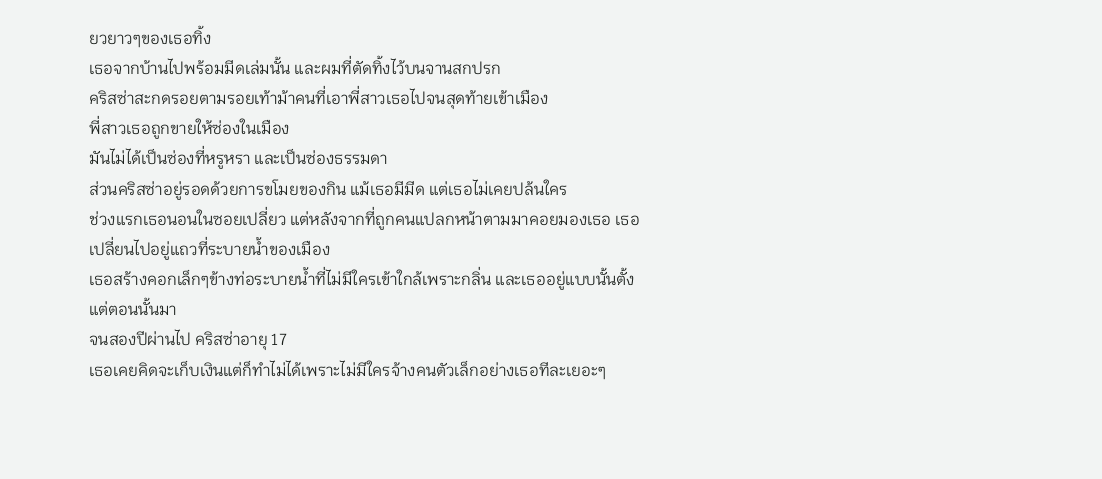ยวยาวๆของเธอทิ้ง
เธอจากบ้านไปพร้อมมีดเล่มนั้น และผมที่ตัดทิ้งไว้บนจานสกปรก
คริสซ่าสะกดรอยตามรอยเท้าม้าคนที่เอาพี่สาวเธอไปจนสุดท้ายเข้าเมือง
พี่สาวเธอถูกขายให้ซ่องในเมือง
มันไม่ได้เป็นซ่องที่หรูหรา และเป็นซ่องธรรมดา
ส่วนคริสซ่าอยู่รอดด้วยการขโมยของกิน แม้เธอมีมีด แต่เธอไม่เคยปล้นใคร
ช่วงแรกเธอนอนในซอยเปลี่ยว แต่หลังจากที่ถูกคนแปลกหน้าตามมาคอยมองเธอ เธอเปลี่ยนไปอยู่แถวที่ระบายน้ำของเมือง
เธอสร้างคอกเล็กๆข้างท่อระบายน้ำที่ไม่มีใครเข้าใกล้เพราะกลิ่น และเธออยู่แบบนั้นตั้งแต่ตอนนั้นมา
จนสองปีผ่านไป คริสซ่าอายุ 17
เธอเคยคิดจะเก็บเงินแต่ก็ทำไม่ได้เพราะไม่มีใครจ้างคนตัวเล็กอย่างเธอทีละเยอะๆ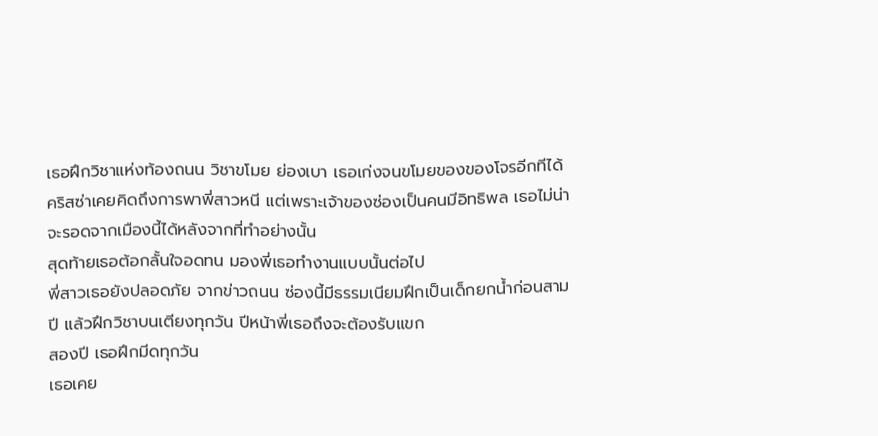เธอฝึกวิชาแห่งท้องถนน วิชาขโมย ย่องเบา เธอเก่งจนขโมยของของโจรอีกทีได้
คริสซ่าเคยคิดถึงการพาพี่สาวหนี แต่เพราะเจ้าของซ่องเป็นคนมีอิทธิพล เธอไม่น่าจะรอดจากเมืองนี้ได้หลังจากที่ทำอย่างนั้น
สุดท้ายเธอต้อกลั้นใจอดทน มองพี่เธอทำงานแบบนั้นต่อไป
พี่สาวเธอยังปลอดภัย จากข่าวถนน ซ่องนี้มีธรรมเนียมฝึกเป็นเด็กยกน้ำก่อนสามปี แล้วฝึกวิชาบนเตียงทุกวัน ปีหน้าพี่เธอถึงจะต้องรับแขก
สองปี เธอฝึกมีดทุกวัน
เธอเคย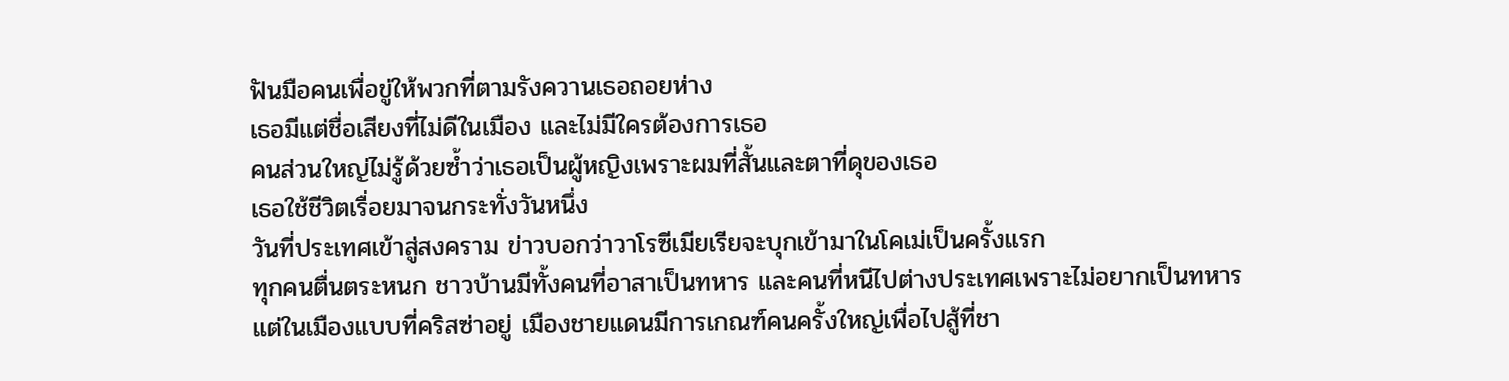ฟันมือคนเพื่อขู่ให้พวกที่ตามรังควานเธอถอยห่าง
เธอมีแต่ชื่อเสียงที่ไม่ดีในเมือง และไม่มีใครต้องการเธอ
คนส่วนใหญ่ไม่รู้ด้วยซ้ำว่าเธอเป็นผู้หญิงเพราะผมที่สั้นและตาที่ดุของเธอ
เธอใช้ชีวิตเรื่อยมาจนกระทั่งวันหนึ่ง
วันที่ประเทศเข้าสู่สงคราม ข่าวบอกว่าวาโรซีเมียเรียจะบุกเข้ามาในโคเม่เป็นครั้งแรก
ทุกคนตื่นตระหนก ชาวบ้านมีทั้งคนที่อาสาเป็นทหาร และคนที่หนีไปต่างประเทศเพราะไม่อยากเป็นทหาร
แต่ในเมืองแบบที่คริสซ่าอยู่ เมืองชายแดนมีการเกณฑ์คนครั้งใหญ่เพื่อไปสู้ที่ชา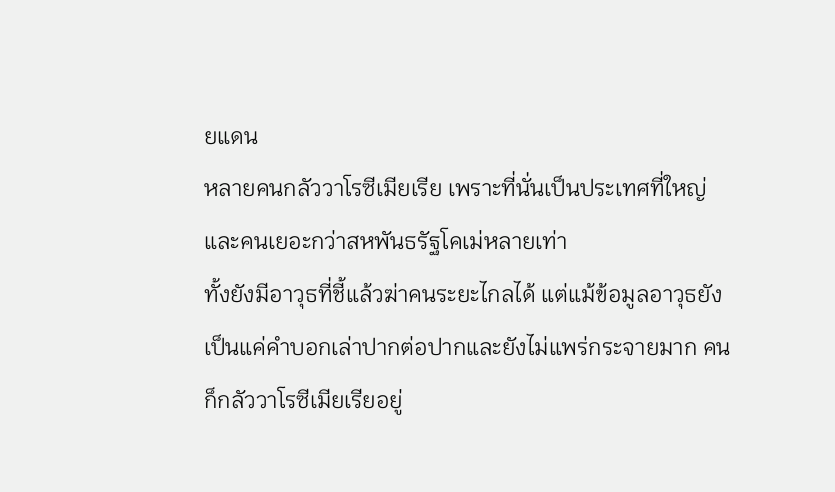ยแดน
หลายคนกลัววาโรซีเมียเรีย เพราะที่นั่นเป็นประเทศที่ใหญ่และคนเยอะกว่าสหพันธรัฐโคเม่หลายเท่า
ทั้งยังมีอาวุธที่ชี้แล้วฆ่าคนระยะไกลได้ แต่แม้ข้อมูลอาวุธยังเป็นแค่คำบอกเล่าปากต่อปากและยังไม่แพร่กระจายมาก คนก็กลัววาโรซีเมียเรียอยู่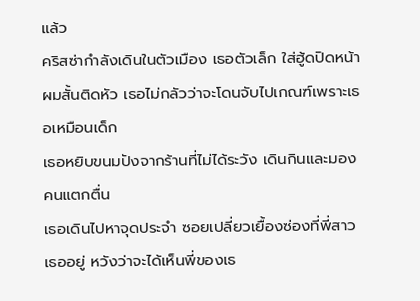แล้ว
คริสซ่ากำลังเดินในตัวเมือง เธอตัวเล็ก ใส่ฮู้ดปิดหน้า ผมสั้นติดหัว เธอไม่กลัวว่าจะโดนจับไปเกณฑ์เพราะเธอเหมือนเด็ก
เธอหยิบขนมปังจากร้านที่ไม่ได้ระวัง เดินกินและมองคนแตกตื่น
เธอเดินไปหาจุดประจำ ซอยเปลี่ยวเยื้องซ่องที่พี่สาวเธออยู่ หวังว่าจะได้เห็นพี่ของเธ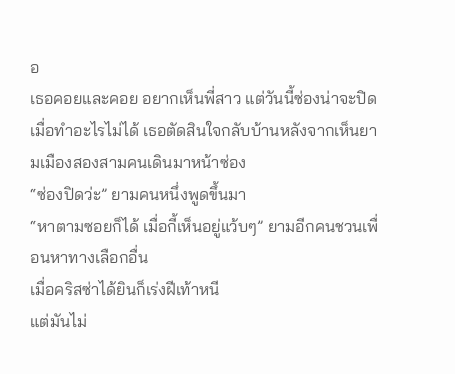อ
เธอคอยและคอย อยากเห็นพี่สาว แต่วันนี้ซ่องน่าจะปิด เมื่อทำอะไรไม่ได้ เธอตัดสินใจกลับบ้านหลังจากเห็นยามเมืองสองสามคนเดินมาหน้าซ่อง
“ซ่องปิดว่ะ” ยามคนหนึ่งพูดขึ้นมา
“หาตามซอยก็ได้ เมื่อกี้เห็นอยู่แว้บๆ” ยามอีกคนชวนเพื่อนหาทางเลือกอื่น
เมื่อคริสซ่าได้ยินก็เร่งฝีเท้าหนี
แต่มันไม่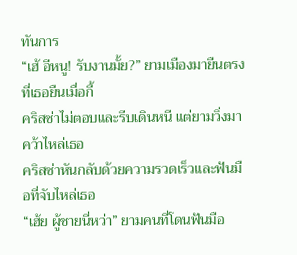ทันการ
“เฮ้ อีหนู! รับงานมั้ย?” ยามเมืองมายืนตรงที่เธอยืนเมื่อกี้
คริสซ่าไม่ตอบและรีบเดินหนี แต่ยามวิ่งมาคว้าไหล่เธอ
คริสซ่าหันกลับด้วยความรวดเร็วและฟันมือที่จับไหล่เธอ
“เฮ้ย ผู้ชายนี่หว่า” ยามคนที่โดนฟันมือ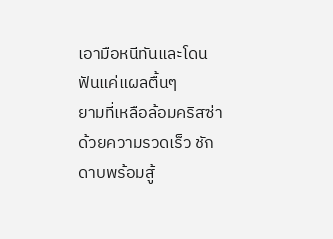เอามือหนีทันและโดนฟันแค่แผลตื้นๆ
ยามที่เหลือล้อมคริสซ่าด้วยความรวดเร็ว ชักดาบพร้อมสู้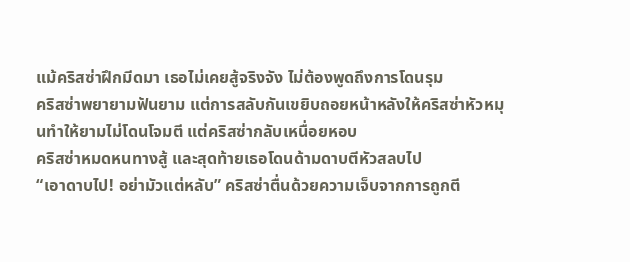แม้คริสซ่าฝึกมีดมา เธอไม่เคยสู้จริงจัง ไม่ต้องพูดถึงการโดนรุม
คริสซ่าพยายามฟันยาม แต่การสลับกันเขยิบถอยหน้าหลังให้คริสซ่าหัวหมุนทำให้ยามไม่โดนโจมตี แต่คริสซ่ากลับเหนื่อยหอบ
คริสซ่าหมดหนทางสู้ และสุดท้ายเธอโดนด้ามดาบตีหัวสลบไป
“เอาดาบไป! อย่ามัวแต่หลับ” คริสซ่าตื่นด้วยความเจ็บจากการถูกตี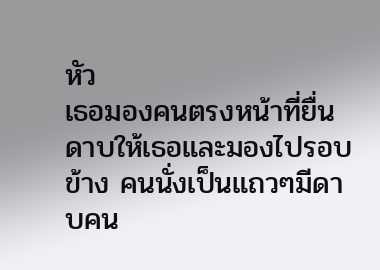หัว
เธอมองคนตรงหน้าที่ยื่นดาบให้เธอและมองไปรอบข้าง คนนั่งเป็นแถวๆมีดาบคน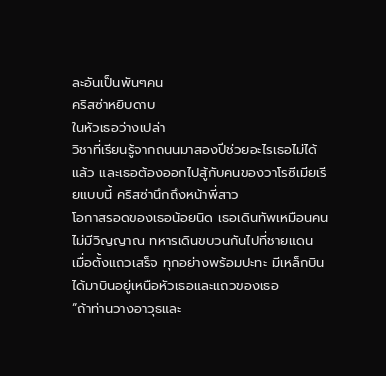ละอันเป็นพันๆคน
คริสซ่าหยิบดาบ
ในหัวเธอว่างเปล่า
วิชาที่เรียนรู้จากถนนมาสองปีช่วยอะไรเธอไม่ได้แล้ว และเธอต้องออกไปสู้กับคนของวาโรซีเมียเรียแบบนี้ คริสซ่านึกถึงหน้าพี่สาว
โอกาสรอดของเธอน้อยนิด เธอเดินทัพเหมือนคนไม่มีวิญญาณ ทหารเดินขบวนกันไปที่ชายแดน
เมื่อตั้งแถวเสร็จ ทุกอย่างพร้อมปะทะ มีเหล็กบินได้มาบินอยู่เหนือหัวเธอและแถวของเธอ
“ถ้าท่านวางอาวุธและ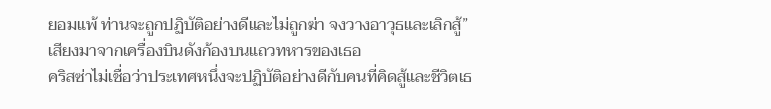ยอมแพ้ ท่านจะถูกปฏิบัติอย่างดีและไม่ถูกฆ่า จงวางอาวุธและเลิกสู้” เสียงมาจากเครื่องบินดังก้องบนแถวทหารของเธอ
คริสซ่าไม่เชื่อว่าประเทศหนึ่งจะปฏิบัติอย่างดีกับคนที่คิดสู้และชีวิตเธ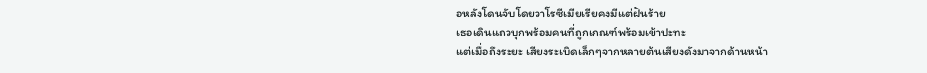อหลังโดนจับโดยวาโรซีเมียเรียคงมีแต่ฝันร้าย
เธอเดินแถวบุกพร้อมคนที่ถูกเกณฑ์พร้อมเข้าปะทะ
แต่เมื่อถึงระยะ เสียงระเบิดเล็กๆจากหลายต้นเสียงดังมาจากด้านหน้า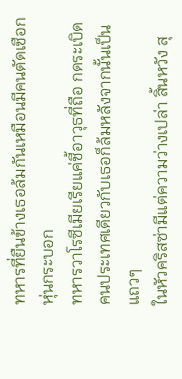ทหารที่ยืนข้างเธอล้มกันเหมือนมีคนตัดเชือกหุ่นกระบอก
ทหารวาโรซีเมียเรียแค่ชี้อาวุธที่ถือ กดระเบิด คนประเทศเดียวกับเธอก็ล้มหลังจากนั้นเป็นแถวๆ
ในหัวคริสซ่ามีแต่ความว่างเปล่า สิ้นหวัง สุ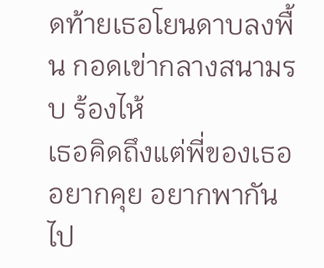ดท้ายเธอโยนดาบลงพื้น กอดเข่ากลางสนามรบ ร้องไห้
เธอคิดถึงแต่พี่ของเธอ อยากคุย อยากพากันไป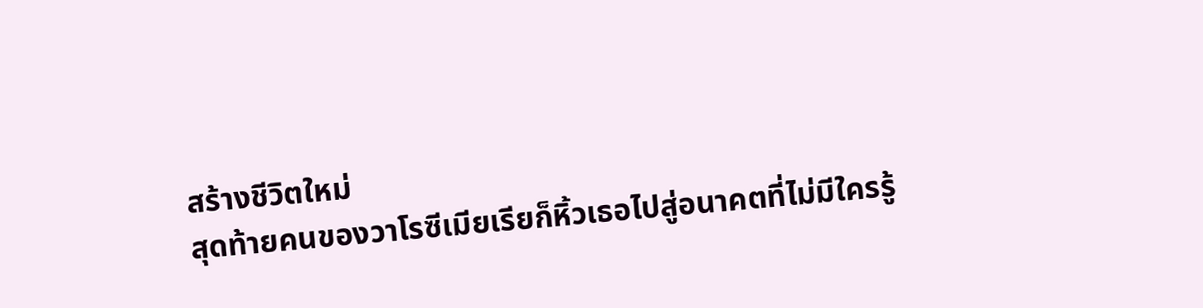สร้างชีวิตใหม่
สุดท้ายคนของวาโรซีเมียเรียก็หิ้วเธอไปสู่อนาคตที่ไม่มีใครรู้